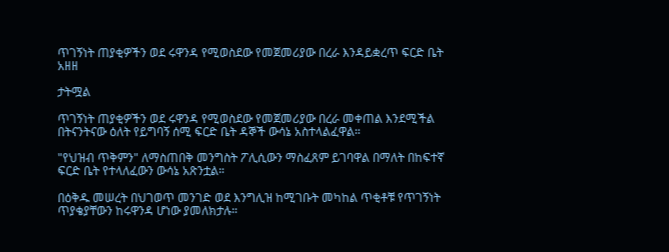ጥገኝነት ጠያቂዎችን ወደ ሩዋንዳ የሚወስደው የመጀመሪያው በረራ እንዳይቋረጥ ፍርድ ቤት አዘዘ

ታትሟል

ጥገኝነት ጠያቂዎችን ወደ ሩዋንዳ የሚወስደው የመጀመሪያው በረራ መቀጠል እንደሚችል በትናንትናው ዕለት የይግባኝ ሰሚ ፍርድ ቤት ዳኞች ውሳኔ አስተላልፈዋል።

"የህዝብ ጥቅምን" ለማስጠበቅ መንግስት ፖሊሲውን ማስፈጸም ይገባዋል በማለት በከፍተኛ ፍርድ ቤት የተላለፈውን ውሳኔ አጽንቷል።

በዕቅዱ መሠረት በህገወጥ መንገድ ወደ እንግሊዝ ከሚገቡት መካከል ጥቂቶቹ የጥገኝነት ጥያቄያቸውን ከሩዋንዳ ሆነው ያመለክታሉ።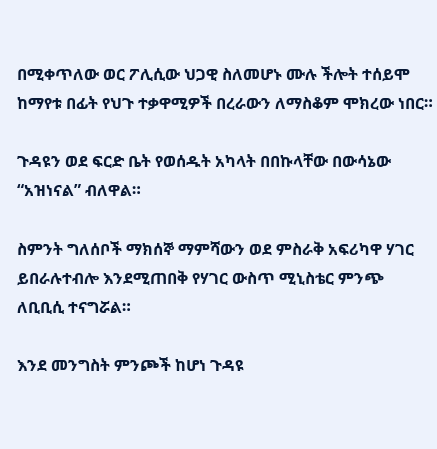በሚቀጥለው ወር ፖሊሲው ህጋዊ ስለመሆኑ ሙሉ ችሎት ተሰይሞ ከማየቱ በፊት የህጉ ተቃዋሚዎች በረራውን ለማስቆም ሞክረው ነበር።

ጉዳዩን ወደ ፍርድ ቤት የወሰዱት አካላት በበኩላቸው በውሳኔው “አዝነናል” ብለዋል።

ስምንት ግለሰቦች ማክሰኞ ማምሻውን ወደ ምስራቅ አፍሪካዋ ሃገር ይበራሉተብሎ እንደሚጠበቅ የሃገር ውስጥ ሚኒስቴር ምንጭ ለቢቢሲ ተናግሯል።

እንደ መንግስት ምንጮች ከሆነ ጉዳዩ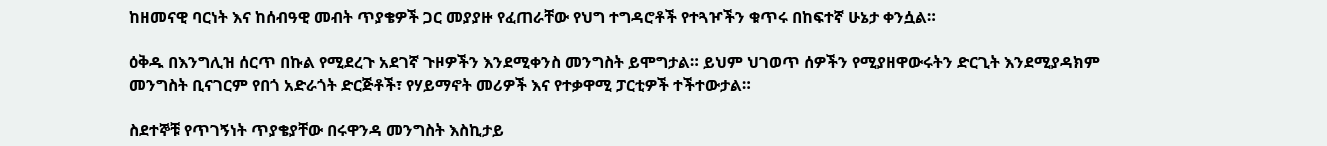ከዘመናዊ ባርነት እና ከሰብዓዊ መብት ጥያቄዎች ጋር መያያዙ የፈጠራቸው የህግ ተግዳሮቶች የተጓዦችን ቁጥሩ በከፍተኛ ሁኔታ ቀንሷል።

ዕቅዱ በእንግሊዝ ሰርጥ በኩል የሚደረጉ አደገኛ ጉዞዎችን እንደሚቀንስ መንግስት ይሞግታል። ይህም ህገወጥ ሰዎችን የሚያዘዋውሩትን ድርጊት እንደሚያዳክም መንግስት ቢናገርም የበጎ አድራጎት ድርጅቶች፣ የሃይማኖት መሪዎች እና የተቃዋሚ ፓርቲዎች ተችተውታል።

ስደተኞቹ የጥገኝነት ጥያቄያቸው በሩዋንዳ መንግስት እስኪታይ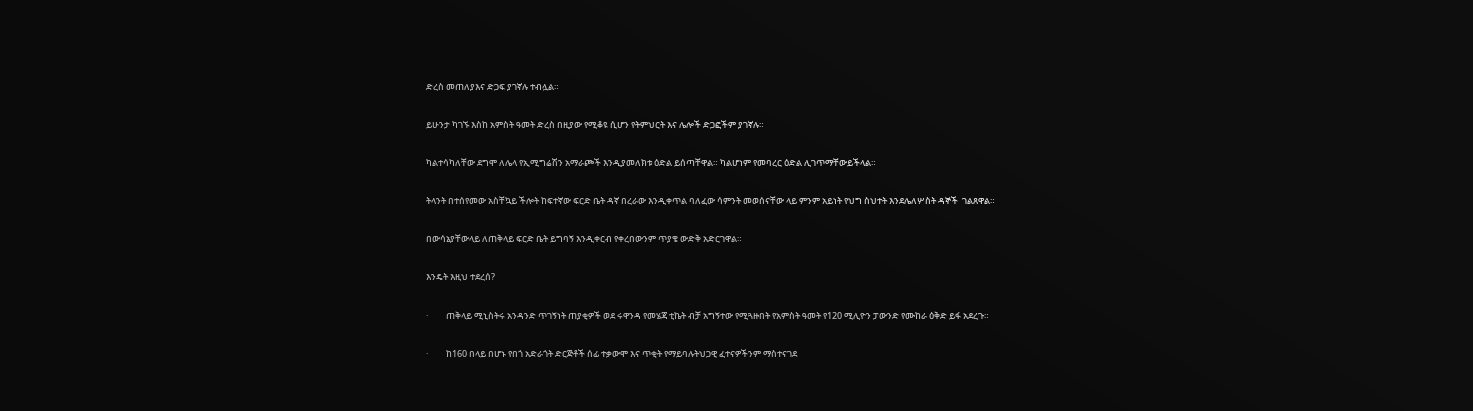ድረስ መጠለያእና ድጋፍ ያገኛሉ ተብሏል።

ይሁንታ ካገኙ እስከ አምስት ዓመት ድረስ በዚያው የሚቆዩ ሲሆን የትምህርት እና ሌሎች ድጋፎችም ያገኛሉ።

ካልተሳካለቸው ደግሞ ለሌላ የኢሚግሬሽን አማራጮች እንዲያመለክቱ ዕድል ይሰጣቸዋል። ካልሆነም የመባረር ዕድል ሊገጥማቸውይችላል።

ትላንት በተሰየመው አስቸኳይ ችሎት ከፍተኛው ፍርድ ቤት ዳኛ በረራው እንዲቀጥል ባለፈው ሳምንት መወሰናቸው ላይ ምንም አይነት የህግ ስህተት እንደሌለሦስት ዳኞች  ገልጸዋል።

በውሳኔያቸውላይ ለጠቅላይ ፍርድ ቤት ይግባኝ እንዲቀርብ የቀረበውንም ጥያቄ ውድቅ አድርገዋል።

እንዴት እዚህ ተደረሰ?

·         ጠቅላይ ሚኒስትሩ አንዳንድ ጥገኝነት ጠያቂዎች ወደ ሩዋንዳ የመሄጃ ቲኬት ብቻ አግኝተው የሚጓዙበት የአምስት ዓመት የ120 ሚሊዮን ፓውንድ የሙከራ ዕቅድ ይፋ አደረጉ።

·         ከ160 በላይ በሆኑ የበጎ አድራጎት ድርጅቶች ሰፊ ተቃውሞ እና ጥቂት የማይባሉትህጋዊ ፈተናዎችንም ማስተናገደ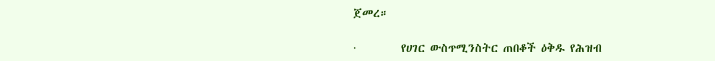ጀመረ።

·         የሀገር ውስጥሚንስትር ጠበቆች ዕቅዱ የሕዝብ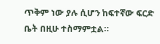ጥቅም ነው ያሉ ሲሆን ከፍተኛው ፍርድ ቤት በዚሁ ተስማምቷል።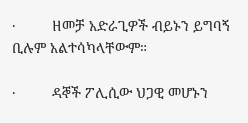·         ዘመቻ አድራጊዎች ብይኑን ይግባኝ ቢሉም አልተሳካላቸውም።

·         ዳኞች ፖሊሲው ህጋዊ መሆኑን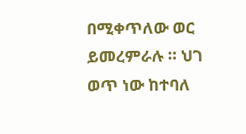በሚቀጥለው ወር ይመረምራሉ ። ህገ ወጥ ነው ከተባለ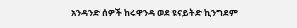አንዳንድ ሰዎች ከሩዋንዳ ወደ ዩናይትድ ኪንግደም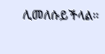ሊመለሱይችላል።